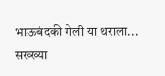भाऊबंदकी गेली या थराला... सख्ख्या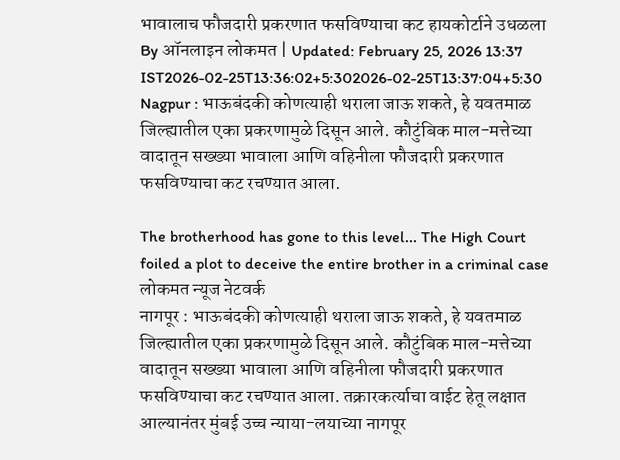भावालाच फौजदारी प्रकरणात फसविण्याचा कट हायकोर्टाने उधळला
By ऑनलाइन लोकमत | Updated: February 25, 2026 13:37 IST2026-02-25T13:36:02+5:302026-02-25T13:37:04+5:30
Nagpur : भाऊबंदकी कोणत्याही थराला जाऊ शकते, हे यवतमाळ जिल्ह्यातील एका प्रकरणामुळे दिसून आले. कौटुंबिक माल-मत्तेच्या वादातून सख्ख्या भावाला आणि वहिनीला फौजदारी प्रकरणात फसविण्याचा कट रचण्यात आला.

The brotherhood has gone to this level... The High Court foiled a plot to deceive the entire brother in a criminal case
लोकमत न्यूज नेटवर्क
नागपूर : भाऊबंदकी कोणत्याही थराला जाऊ शकते, हे यवतमाळ जिल्ह्यातील एका प्रकरणामुळे दिसून आले. कौटुंबिक माल-मत्तेच्या वादातून सख्ख्या भावाला आणि वहिनीला फौजदारी प्रकरणात फसविण्याचा कट रचण्यात आला. तक्रारकर्त्याचा वाईट हेतू लक्षात आल्यानंतर मुंबई उच्च न्याया-लयाच्या नागपूर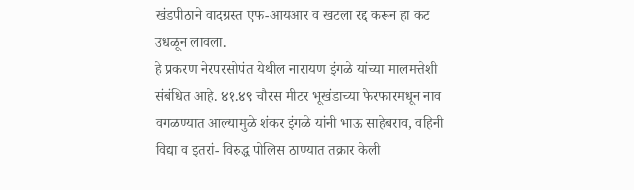खंडपीठाने वादग्रस्त एफ-आयआर व खटला रद्द करून हा कट उधळून लावला.
हे प्रकरण नेरपरसोपंत येथील नारायण इंगळे यांच्या मालमत्तेशी संबंधित आहे. ४१.४९ चौरस मीटर भूखंडाच्या फेरफारमधून नाव वगळण्यात आल्यामुळे शंकर इंगळे यांनी भाऊ साहेबराव, वहिनी विद्या व इतरां- विरुद्ध पोलिस ठाण्यात तक्रार केली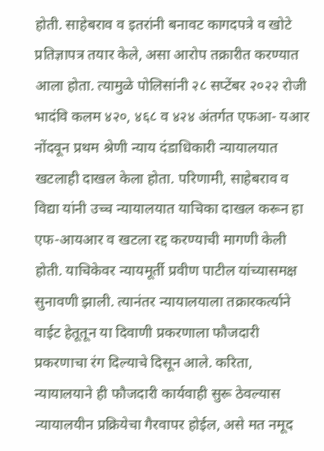होती. साहेबराव व इतरांनी बनावट कागदपत्रे व खोटे प्रतिज्ञापत्र तयार केले, असा आरोप तक्रारीत करण्यात आला होता. त्यामुळे पोलिसांनी २८ सप्टेंबर २०२२ रोजी भादंवि कलम ४२०, ४६८ व ४२४ अंतर्गत एफआ- यआर नोंदवून प्रथम श्रेणी न्याय दंडाधिकारी न्यायालयात खटलाही दाखल केला होता. परिणामी, साहेबराव व विद्या यांनी उच्च न्यायालयात याचिका दाखल करून हा एफ-आयआर व खटला रद्द करण्याची मागणी केली होती. याचिकेवर न्यायमूर्ती प्रवीण पाटील यांच्यासमक्ष सुनावणी झाली. त्यानंतर न्यायालयाला तक्रारकर्त्याने वाईट हेतूतून या दिवाणी प्रकरणाला फौजदारी प्रकरणाचा रंग दिल्याचे दिसून आले. करिता, न्यायालयाने ही फौजदारी कार्यवाही सुरू ठेवल्यास न्यायालयीन प्रक्रियेचा गैरवापर होईल, असे मत नमूद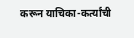करून याचिका-कर्त्यांची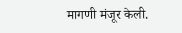मागणी मंजूर केली.